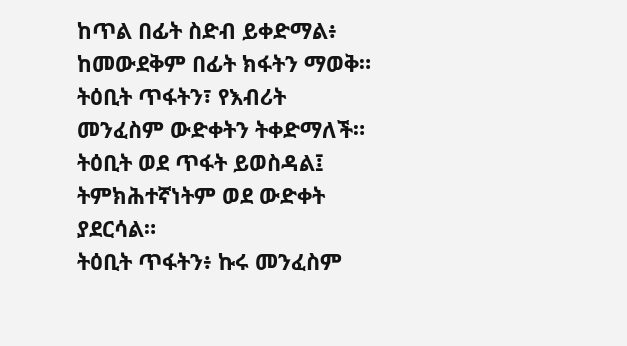ከጥል በፊት ስድብ ይቀድማል፥ ከመውደቅም በፊት ክፋትን ማወቅ።
ትዕቢት ጥፋትን፣ የእብሪት መንፈስም ውድቀትን ትቀድማለች።
ትዕቢት ወደ ጥፋት ይወስዳል፤ ትምክሕተኛነትም ወደ ውድቀት ያደርሳል።
ትዕቢት ጥፋትን፥ ኩሩ መንፈስም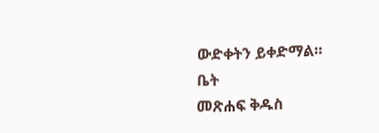ውድቀትን ይቀድማል።
ቤት
መጽሐፍ ቅዱስ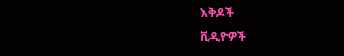እቅዶች
ቪዲዮዎች